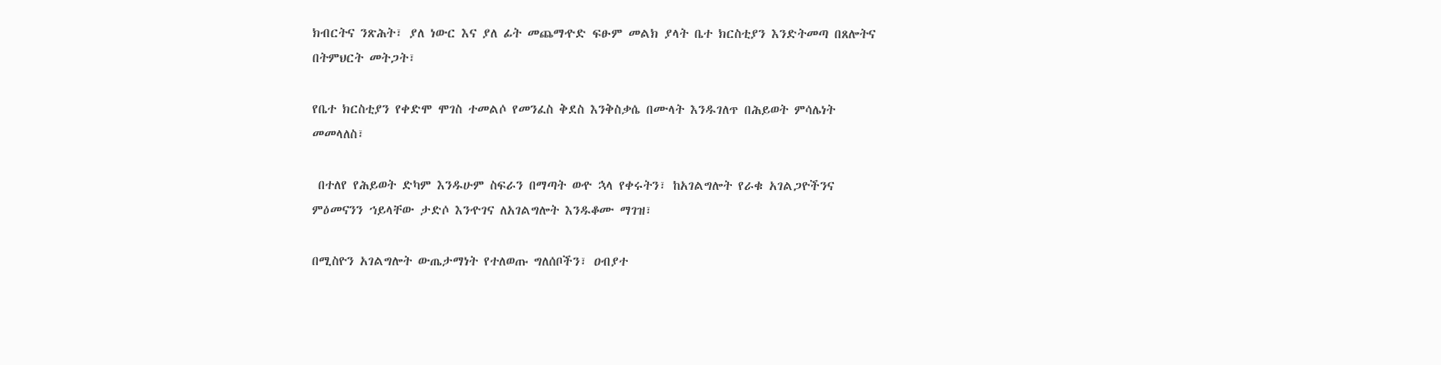ክብርትና ንጽሕት፣ ያለ ነውር እና ያለ ፊት መጨማዯድ ፍፁም መልክ ያላት ቤተ ክርስቲያን እንድትመጣ በጸሎትና
በትምህርት መትጋት፣

የቤተ ክርስቲያን የቀድሞ ሞገስ ተመልሶ የመንፈስ ቅደስ እንቅስቃሴ በሙላት እንዱገለጥ በሕይወት ምሳሌነት
መመላለስ፣

 በተለየ የሕይወት ድካም እንዱሁም ስፍራን በማጣት ወዯ ኋላ የቀሩትን፣ ከአገልግሎት የራቁ አገልጋዮችንና
ምዕመናንን ኀይላቸው ታድሶ እንዯገና ለአገልግሎት እንዱቆሙ ማገዝ፣

በሚስዮን አገልግሎት ውጤታማነት የተለወጡ ግለሰቦችን፣ ዐብያተ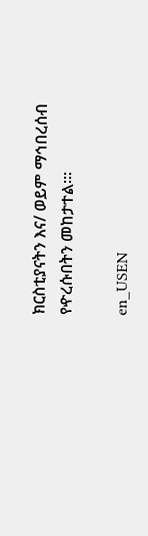ክርስቲያናትን እና/ ወይም ማኅበረሰብ
የዯረሱበትን መከታተል፡፡፡

en_USEN